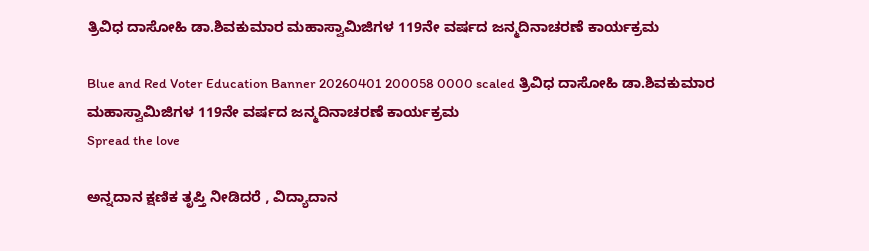ತ್ರಿವಿಧ ದಾಸೋಹಿ ಡಾ.ಶಿವಕುಮಾರ ಮಹಾಸ್ವಾಮಿಜಿಗಳ 119ನೇ ವರ್ಷದ ಜನ್ಮ‌ದಿನಾಚರಣೆ ಕಾರ್ಯಕ್ರಮ

Blue and Red Voter Education Banner 20260401 200058 0000 scaled ತ್ರಿವಿಧ ದಾಸೋಹಿ ಡಾ.ಶಿವಕುಮಾರ ಮಹಾಸ್ವಾಮಿಜಿಗಳ 119ನೇ ವರ್ಷದ ಜನ್ಮ‌ದಿನಾಚರಣೆ ಕಾರ್ಯಕ್ರಮ
Spread the love

ಅನ್ನದಾನ ಕ್ಷಣಿಕ ತೃಪ್ತಿ ನೀಡಿದರೆ , ವಿದ್ಯಾದಾನ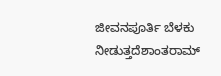ಜೀವನಪೂರ್ತಿ ಬೆಳಕು ನೀಡುತ್ತದೆಶಾಂತರಾಮ್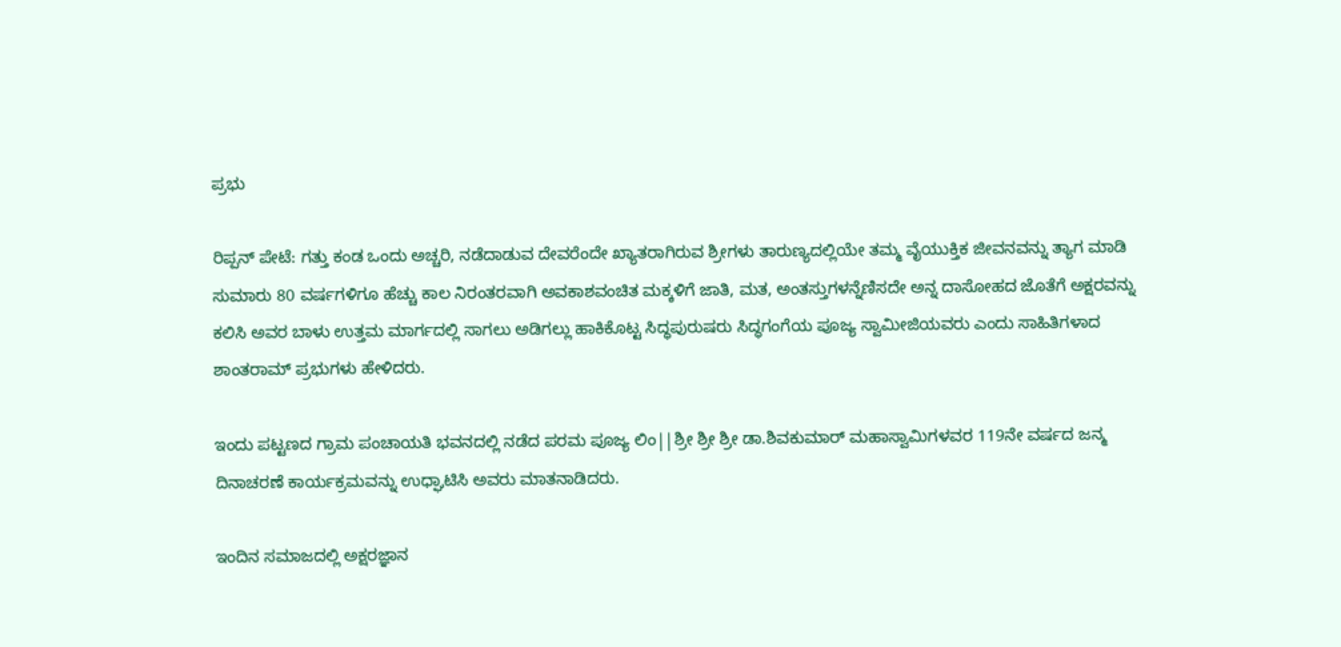ಪ್ರಭು

ರಿಪ್ಪನ್ ಪೇಟೆ: ಗತ್ತು ಕಂಡ ಒಂದು ಅಚ್ಚರಿ, ನಡೆದಾಡುವ ದೇವರೆಂದೇ ಖ್ಯಾತರಾಗಿರುವ ಶ್ರೀಗಳು ತಾರುಣ್ಯದಲ್ಲಿಯೇ ತಮ್ಮ ವೈಯುಕ್ತಿಕ ಜೀವನವನ್ನು ತ್ಯಾಗ ಮಾಡಿ ಸುಮಾರು 80 ವರ್ಷಗಳಿಗೂ ಹೆಚ್ಚು ಕಾಲ ನಿರಂತರವಾಗಿ ಅವಕಾಶವಂಚಿತ ಮಕ್ಕಳಿಗೆ ಜಾತಿ, ಮತ, ಅಂತಸ್ತುಗಳನ್ನೆಣಿಸದೇ ಅನ್ನ ದಾಸೋಹದ ಜೊತೆಗೆ ಅಕ್ಷರವನ್ನು ಕಲಿಸಿ ಅವರ ಬಾಳು ಉತ್ತಮ ಮಾರ್ಗದಲ್ಲಿ ಸಾಗಲು ಅಡಿಗಲ್ಲು ಹಾಕಿಕೊಟ್ಟ ಸಿದ್ಧಪುರುಷರು ಸಿದ್ಧಗಂಗೆಯ ಪೂಜ್ಯ ಸ್ವಾಮೀಜಿಯವರು ಎಂದು ಸಾಹಿತಿಗಳಾದ ಶಾಂತರಾಮ್ ಪ್ರಭುಗಳು ಹೇಳಿದರು.

ಇಂದು ಪಟ್ಟಣದ ಗ್ರಾಮ ಪಂಚಾಯತಿ ಭವನದಲ್ಲಿ ನಡೆದ ಪರಮ ಪೂಜ್ಯ ಲಿಂ||ಶ್ರೀ ಶ್ರೀ ಶ್ರೀ ಡಾ.ಶಿವಕುಮಾರ್ ಮಹಾಸ್ವಾಮಿಗಳವರ 119ನೇ ವರ್ಷದ ಜನ್ಮ ದಿನಾಚರಣೆ ಕಾರ್ಯಕ್ರಮವನ್ನು ಉಧ್ಘಾಟಿಸಿ ಅವರು ಮಾತನಾಡಿದರು.

ಇಂದಿನ ಸಮಾಜದಲ್ಲಿ ಅಕ್ಷರಜ್ಞಾನ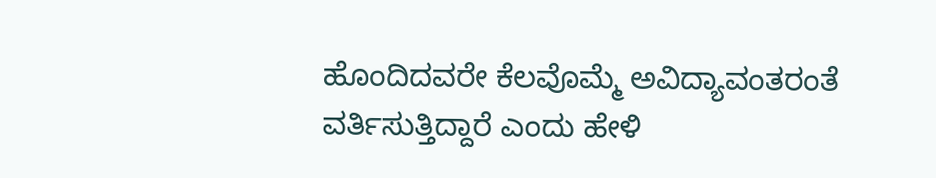ಹೊಂದಿದವರೇ ಕೆಲವೊಮ್ಮೆ ಅವಿದ್ಯಾವಂತರಂತೆ ವರ್ತಿಸುತ್ತಿದ್ದಾರೆ ಎಂದು ಹೇಳಿ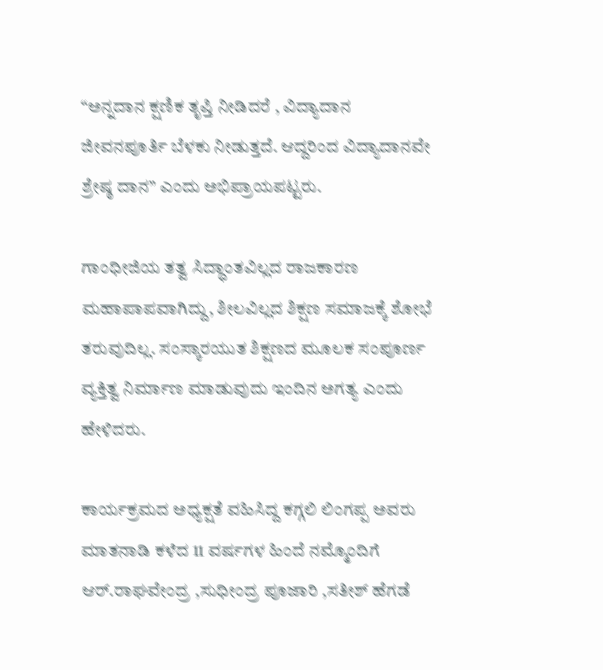“ಅನ್ನದಾನ ಕ್ಷಣಿಕ ತೃಪ್ತಿ ನೀಡಿದರೆ , ವಿದ್ಯಾದಾನ ಜೀವನಪೂರ್ತಿ ಬೆಳಕು ನೀಡುತ್ತದೆ. ಆದ್ದರಿಂದ ವಿದ್ಯಾದಾನವೇ ಶ್ರೇಷ್ಠ ದಾನ” ಎಂದು ಅಭಿಪ್ರಾಯಪಟ್ಟರು.

ಗಾಂಧೀಜಿಯ ತತ್ವ ಸಿದ್ಧಾಂತವಿಲ್ಲದ ರಾಜಕಾರಣ ಮಹಾಪಾಪವಾಗಿದ್ದು, ಶೀಲವಿಲ್ಲದ ಶಿಕ್ಷಣ ಸಮಾಜಕ್ಕೆ ಶೋಭೆ ತರುವುದಿಲ್ಲ. ಸಂಸ್ಕಾರಯುತ ಶಿಕ್ಷಣದ ಮೂಲಕ ಸಂಪೂರ್ಣ ವ್ಯಕ್ತಿತ್ವ ನಿರ್ಮಾಣ ಮಾಡುವುದು ಇಂದಿನ ಅಗತ್ಯ ಎಂದು ಹೇಳಿದರು.

ಕಾರ್ಯಕ್ರಮದ ಅಧ್ಯಕ್ಷತೆ ವಹಿಸಿದ್ದ ಕಗ್ಗಲಿ ಲಿಂಗಪ್ಪ ಅವರು ಮಾತನಾಡಿ ಕಳೆದ 11 ವರ್ಷಗಳ ಹಿಂದೆ ನಮ್ಮೊಂದಿಗೆ ಆರ್.ರಾಘವೇಂದ್ರ ,ಸುಧೀಂದ್ರ ಪೂಜಾರಿ ,ಸತೀಶ್ ಹೆಗಡೆ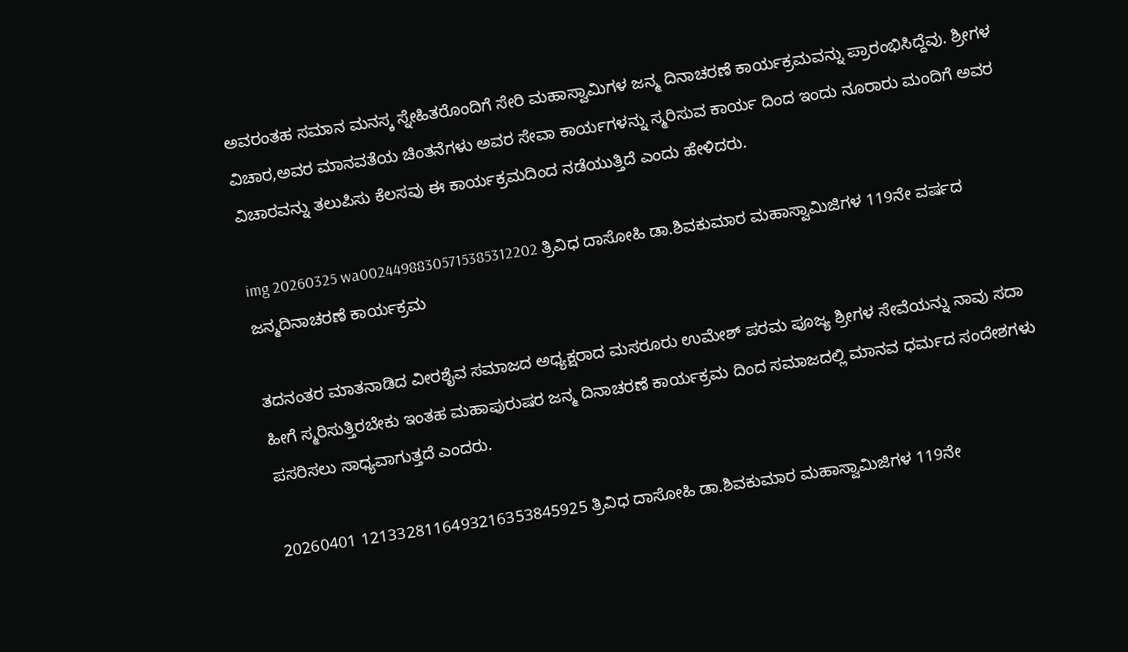ಅವರಂತಹ ಸಮಾನ ಮನಸ್ಕ ಸ್ನೇಹಿತರೊಂದಿಗೆ ಸೇರಿ ಮಹಾಸ್ವಾಮಿಗಳ ಜನ್ಮ ದಿನಾಚರಣೆ ಕಾರ್ಯಕ್ರಮವನ್ನು ಪ್ರಾರಂಭಿಸಿದ್ದೆವು. ಶ್ರೀಗಳ ವಿಚಾರ,ಅವರ ಮಾನವತೆಯ ಚಿಂತನೆಗಳು ಅವರ ಸೇವಾ ಕಾರ್ಯಗಳನ್ನು ಸ್ಮರಿಸುವ ಕಾರ್ಯ ದಿಂದ ಇಂದು ನೂರಾರು ಮಂದಿಗೆ ಅವರ ವಿಚಾರವನ್ನು ತಲುಪಿಸು ಕೆಲಸವು ಈ ಕಾರ್ಯಕ್ರಮದಿಂದ ನಡೆಯುತ್ತಿದೆ ಎಂದು ಹೇಳಿದರು.

img 20260325 wa00244988305715385312202 ತ್ರಿವಿಧ ದಾಸೋಹಿ ಡಾ.ಶಿವಕುಮಾರ ಮಹಾಸ್ವಾಮಿಜಿಗಳ 119ನೇ ವರ್ಷದ ಜನ್ಮ‌ದಿನಾಚರಣೆ ಕಾರ್ಯಕ್ರಮ

ತದನಂತರ ಮಾತನಾಡಿದ ವೀರಶೈವ ಸಮಾಜದ ಅಧ್ಯಕ್ಷರಾದ ಮಸರೂರು ಉಮೇಶ್ ಪರಮ ಪೂಜ್ಯ ಶ್ರೀಗಳ ಸೇವೆಯನ್ನು ನಾವು ಸದಾ ಹೀಗೆ ಸ್ಮರಿಸುತ್ತಿರಬೇಕು ಇಂತಹ ಮಹಾಪುರುಷರ ಜನ್ಮ ದಿನಾಚರಣೆ ಕಾರ್ಯಕ್ರಮ ದಿಂದ ಸಮಾಜದಲ್ಲಿ ಮಾನವ ಧರ್ಮದ ಸಂದೇಶಗಳು ಪಸರಿಸಲು ಸಾಧ್ಯವಾಗುತ್ತದೆ ಎಂದರು.

20260401 1213328116493216353845925 ತ್ರಿವಿಧ ದಾಸೋಹಿ ಡಾ.ಶಿವಕುಮಾರ ಮಹಾಸ್ವಾಮಿಜಿಗಳ 119ನೇ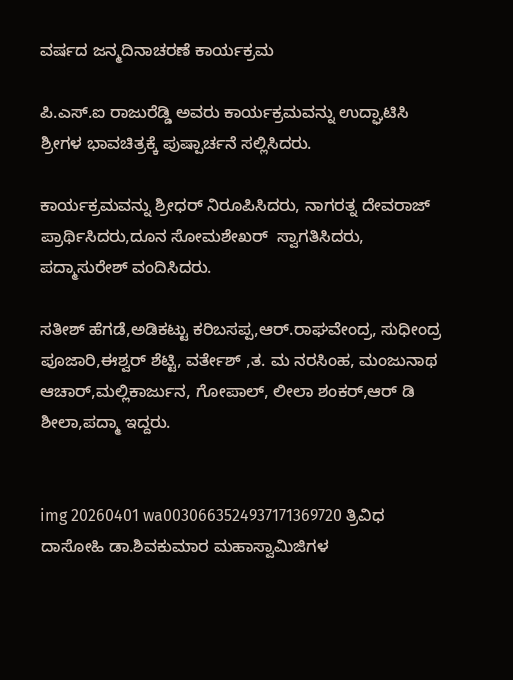ವರ್ಷದ ಜನ್ಮ‌ದಿನಾಚರಣೆ ಕಾರ್ಯಕ್ರಮ

ಪಿ.ಎಸ್.ಐ ರಾಜುರೆಡ್ಡಿ ಅವರು ಕಾರ್ಯಕ್ರಮವನ್ನು ಉದ್ಘಾಟಿಸಿ  ಶ್ರೀಗಳ ಭಾವಚಿತ್ರಕ್ಕೆ ಪುಷ್ಪಾರ್ಚನೆ ಸಲ್ಲಿಸಿದರು.

ಕಾರ್ಯಕ್ರಮವನ್ನು ಶ್ರೀಧರ್ ನಿರೂಪಿಸಿದರು, ನಾಗರತ್ನ ದೇವರಾಜ್ ಪ್ರಾರ್ಥಿಸಿದರು,ದೂನ ಸೋಮಶೇಖರ್  ಸ್ವಾಗತಿಸಿದರು, ಪದ್ಮಾಸುರೇಶ್ ವಂದಿಸಿದರು.

ಸತೀಶ್ ಹೆಗಡೆ,ಅಡಿಕಟ್ಟು ಕರಿಬಸಪ್ಪ,ಆರ್.ರಾಘವೇಂದ್ರ, ಸುಧೀಂದ್ರ ಪೂಜಾರಿ,ಈಶ್ವರ್ ಶೆಟ್ಟಿ, ವರ್ತೇಶ್ ,ತ. ಮ ನರಸಿಂಹ, ಮಂಜುನಾಥ ಆಚಾರ್,ಮಲ್ಲಿಕಾರ್ಜುನ, ಗೋಪಾಲ್, ಲೀಲಾ ಶಂಕರ್,ಆರ್ ಡಿ ಶೀಲಾ,ಪದ್ಮಾ ಇದ್ದರು.


img 20260401 wa0030663524937171369720 ತ್ರಿವಿಧ ದಾಸೋಹಿ ಡಾ.ಶಿವಕುಮಾರ ಮಹಾಸ್ವಾಮಿಜಿಗಳ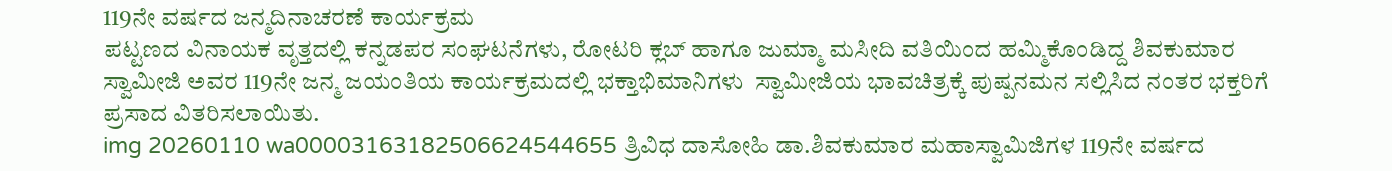119ನೇ ವರ್ಷದ ಜನ್ಮ‌ದಿನಾಚರಣೆ ಕಾರ್ಯಕ್ರಮ
ಪಟ್ಟಣದ ವಿನಾಯಕ ವೃತ್ತದಲ್ಲಿ ಕನ್ನಡಪರ ಸಂಘಟನೆಗಳು, ರೋಟರಿ ಕ್ಲಬ್ ಹಾಗೂ ಜುಮ್ಮಾ ಮಸೀದಿ ವತಿಯಿಂದ ಹಮ್ಮಿಕೊಂಡಿದ್ದ ಶಿವಕುಮಾರ ಸ್ವಾಮೀಜಿ ಅವರ 119ನೇ ಜನ್ಮ ಜಯಂತಿಯ ಕಾರ್ಯಕ್ರಮದಲ್ಲಿ ಭಕ್ತಾಭಿಮಾನಿಗಳು  ಸ್ವಾಮೀಜಿಯ ಭಾವಚಿತ್ರಕ್ಕೆ ಪುಷ್ಪನಮನ ಸಲ್ಲಿಸಿದ ನಂತರ ಭಕ್ತರಿಗೆ ಪ್ರಸಾದ ವಿತರಿಸಲಾಯಿತು.
img 20260110 wa00003163182506624544655 ತ್ರಿವಿಧ ದಾಸೋಹಿ ಡಾ.ಶಿವಕುಮಾರ ಮಹಾಸ್ವಾಮಿಜಿಗಳ 119ನೇ ವರ್ಷದ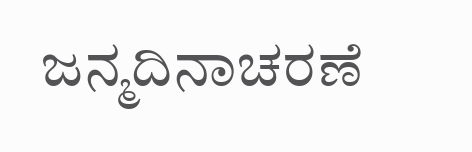ಜನ್ಮ‌ದಿನಾಚರಣೆ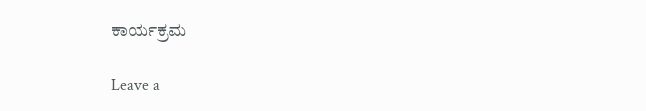ಕಾರ್ಯಕ್ರಮ

Leave a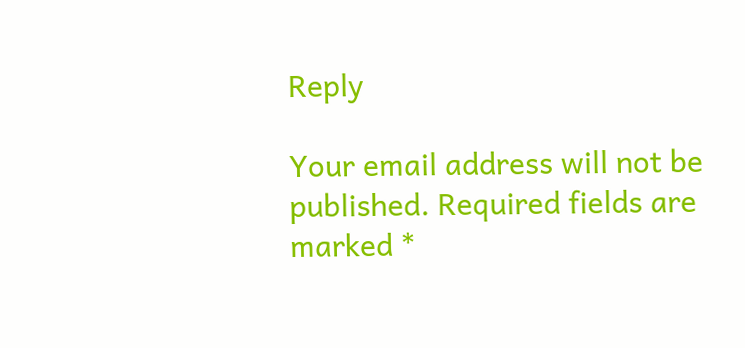Reply

Your email address will not be published. Required fields are marked *